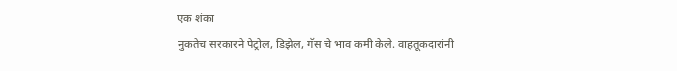एक शंका
नुकतेच सरकारने पेट्रोल, डिझेल, गॅस चे भाव कमी केले. वाहतूकदारांनी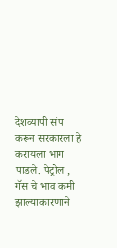देशव्यापी संप करून सरकारला हे करायला भाग पाडले. पेट्रोल , गॅस चे भाव कमी झाल्याकारणाने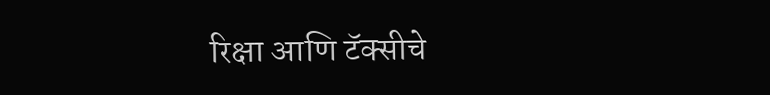रिक्षा आणि टॅक्सीचे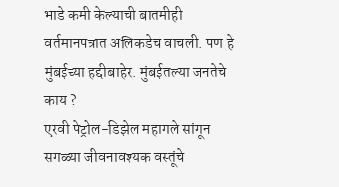भाडे कमी केल्याची बातमीही वर्तमानपत्रात अलिकडेच वाचली. पण हे मुंबईच्या हद्दीबाहेर. मुंबईतल्या जनतेचे काय ?
एरवी पेट्रोल-डिझेल महागले सांगून सगळ्या जीवनावश्यक वस्तूंचे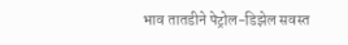भाव तातडीने पेट्रोल-डिझेल सवस्त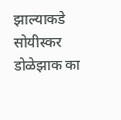झाल्याकडे सोयीस्कर डोळेझाक का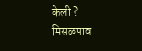केली ?
मिसळपाव